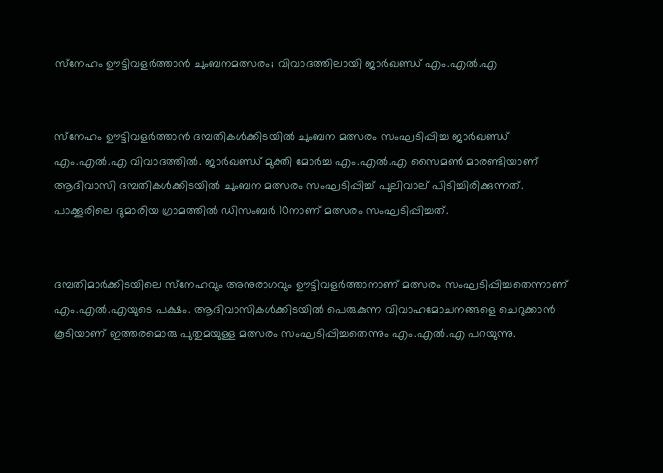സ്‌നേഹം ഊട്ടിവളര്‍ത്താന്‍ ചുംബനമത്സരം; വിവാദത്തിലായി ജാര്‍ഖണ്ഡ് എം.എല്‍.എ


സ്‌നേഹം ഊട്ടിവളര്‍ത്താന്‍ ദമ്പതികള്‍ക്കിടയില്‍ ചുംബന മത്സരം സംഘടിപ്പിച്ച ജാര്‍ഖണ്ഡ് എം.എല്‍.എ വിവാദത്തില്‍. ജാര്‍ഖണ്ഡ് മുക്തി മോര്‍ച്ച എം.എല്‍.എ സൈമണ്‍ മാരണ്ടിയാണ് ആദിവാസി ദമ്പതികള്‍ക്കിടയില്‍ ചുംബന മത്സരം സംഘടിപ്പിച്ച് പുലിവാല് പിടിച്ചിരിക്കുന്നത്. പാക്കൂരിലെ ദുമാരിയ ഗ്രാമത്തില്‍ ഡിസംബര്‍ 10നാണ് മത്സരം സംഘടിപ്പിച്ചത്.


ദമ്പതിമാര്‍ക്കിടയിലെ സ്‌നേഹവും അനുരാഗവും ഊട്ടിവളര്‍ത്താനാണ് മത്സരം സംഘടിപ്പിച്ചതെന്നാണ് എം.എല്‍.എയുടെ പക്ഷം. ആദിവാസികള്‍ക്കിടയില്‍ പെരുകുന്ന വിവാഹമോചനങ്ങളെ ചെറുക്കാന്‍ കൂടിയാണ് ഇത്തരമൊരു പുതുമയുള്ള മത്സരം സംഘടിപ്പിച്ചതെന്നും എം.എല്‍.എ പറയുന്നു.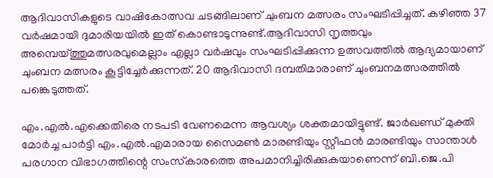ആദിവാസികളുടെ വാഷികോത്സവ ചടങ്ങിലാണ് ചുംബന മത്സരം സംഘടിപ്പിച്ചത്. കഴിഞ്ഞ 37 വര്‍ഷമായി ദുമാരിയയില്‍ ഇത് കൊണ്ടാടുന്നുണ്ട്.ആദിവാസി നൃത്തവും അമ്പെയ്ത്തുമത്സരവുമെല്ലാം എല്ലാ വര്‍ഷവും സംഘടിപ്പിക്കുന്ന ഉത്സവത്തില്‍ ആദ്യമായാണ് ചുംബന മത്സരം കൂട്ടിച്ചേര്‍ക്കുന്നത്. 20 ആദിവാസി ദമ്പതിമാരാണ് ചുംബനമത്സരത്തില്‍ പങ്കെടുത്തത്.

എം.എല്‍.എക്കെതിരെ നടപടി വേണമെന്ന ആവശ്യം ശക്തമായിട്ടുണ്ട്. ജാര്‍ഖണ്ഡ് മുക്തി മോര്‍ച്ച പാര്‍ട്ടി എം.എല്‍.എമാരായ സൈമണ്‍ മാരണ്ടിയും സ്റ്റീഫന്‍ മാരണ്ടിയും സാന്താള്‍ പരഗാന വിഭാഗത്തിന്റെ സംസ്‌കാരത്തെ അപമാനിച്ചിരിക്കുകയാണെന്ന് ബി.ജെ.പി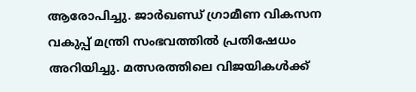ആരോപിച്ചു. ജാര്‍ഖണ്ഡ് ഗ്രാമീണ വികസന വകുപ്പ് മന്ത്രി സംഭവത്തില്‍ പ്രതിഷേധം അറിയിച്ചു. മത്സരത്തിലെ വിജയികള്‍ക്ക്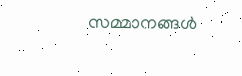സമ്മാനങ്ങള്‍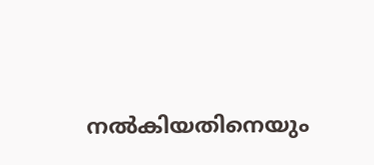നല്‍കിയതിനെയും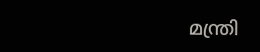മന്ത്രി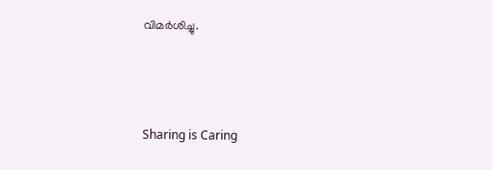വിമര്‍ശിച്ചു.



Sharing is Caring